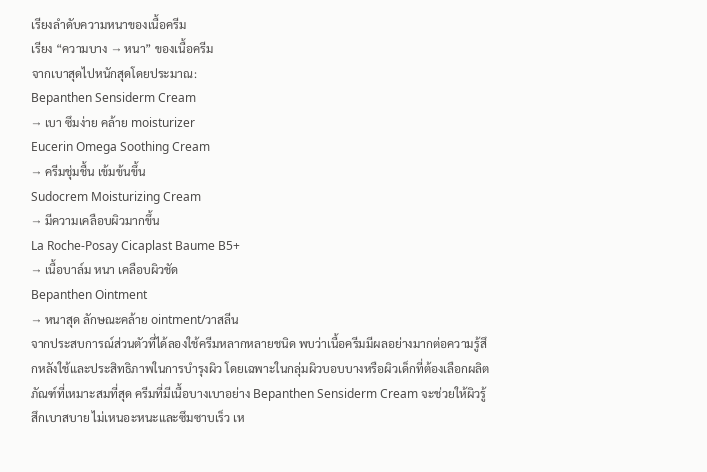เรียงลำดับความหนาของเนื้อครีม
เรียง “ความบาง → หนา” ของเนื้อครีม
จากเบาสุดไปหนักสุดโดยประมาณ:
Bepanthen Sensiderm Cream
→ เบา ซึมง่าย คล้าย moisturizer
Eucerin Omega Soothing Cream
→ ครีมชุ่มชื้น เข้มข้นขึ้น
Sudocrem Moisturizing Cream
→ มีความเคลือบผิวมากขึ้น
La Roche-Posay Cicaplast Baume B5+
→ เนื้อบาล์ม หนา เคลือบผิวชัด
Bepanthen Ointment
→ หนาสุด ลักษณะคล้าย ointment/วาสลีน
จากประสบการณ์ส่วนตัวที่ได้ลองใช้ครีมหลากหลายชนิด พบว่าเนื้อครีมมีผลอย่างมากต่อความรู้สึกหลังใช้และประสิทธิภาพในการบำรุงผิว โดยเฉพาะในกลุ่มผิวบอบบางหรือผิวเด็กที่ต้องเลือกผลิตภัณฑ์ที่เหมาะสมที่สุด ครีมที่มีเนื้อบางเบาอย่าง Bepanthen Sensiderm Cream จะช่วยให้ผิวรู้สึกเบาสบาย ไม่เหนอะหนะและซึมซาบเร็ว เห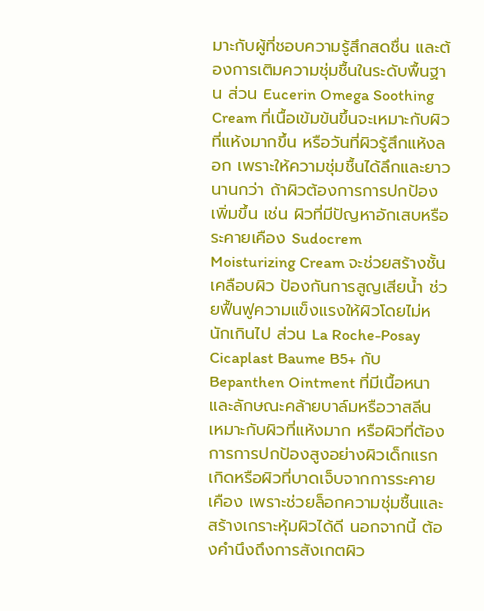มาะกับผู้ที่ชอบความรู้สึกสดชื่น และต้องการเติมความชุ่มชื้นในระดับพื้นฐาน ส่วน Eucerin Omega Soothing Cream ที่เนื้อเข้มข้นขึ้นจะเหมาะกับผิวที่แห้งมากขึ้น หรือวันที่ผิวรู้สึกแห้งลอก เพราะให้ความชุ่มชื้นได้ลึกและยาวนานกว่า ถ้าผิวต้องการการปกป้องเพิ่มขึ้น เช่น ผิวที่มีปัญหาอักเสบหรือระคายเคือง Sudocrem Moisturizing Cream จะช่วยสร้างชั้นเคลือบผิว ป้องกันการสูญเสียน้ำ ช่วยฟื้นฟูความแข็งแรงให้ผิวโดยไม่หนักเกินไป ส่วน La Roche-Posay Cicaplast Baume B5+ กับ Bepanthen Ointment ที่มีเนื้อหนาและลักษณะคล้ายบาล์มหรือวาสลีน เหมาะกับผิวที่แห้งมาก หรือผิวที่ต้องการการปกป้องสูงอย่างผิวเด็กแรกเกิดหรือผิวที่บาดเจ็บจากการระคายเคือง เพราะช่วยล็อกความชุ่มชื้นและสร้างเกราะหุ้มผิวได้ดี นอกจากนี้ ต้องคำนึงถึงการสังเกตผิว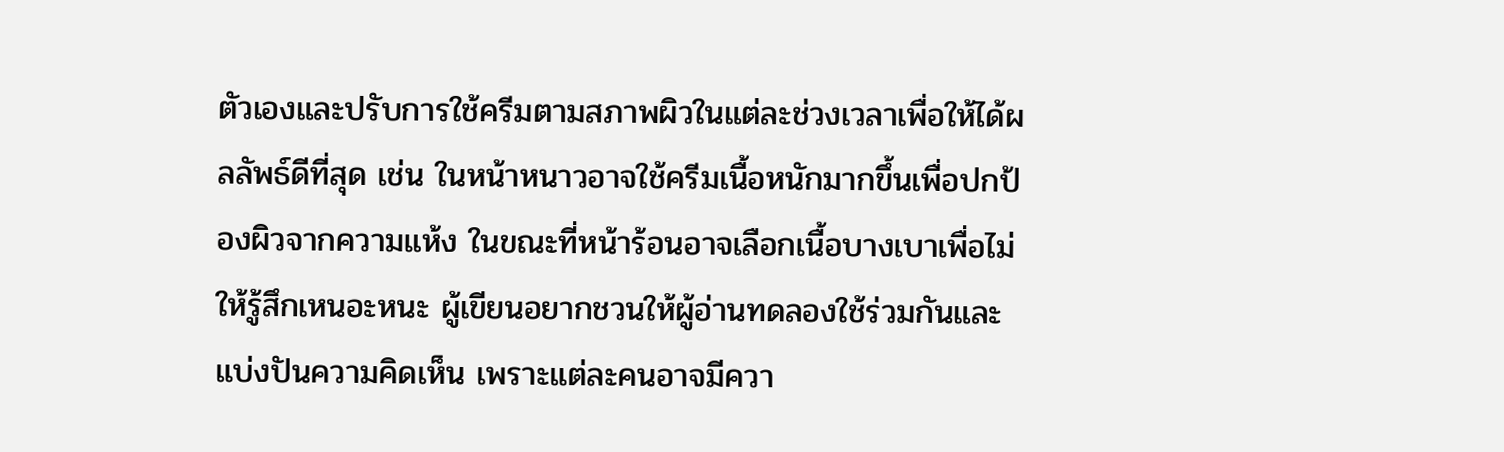ตัวเองและปรับการใช้ครีมตามสภาพผิวในแต่ละช่วงเวลาเพื่อให้ได้ผลลัพธ์ดีที่สุด เช่น ในหน้าหนาวอาจใช้ครีมเนื้อหนักมากขึ้นเพื่อปกป้องผิวจากความแห้ง ในขณะที่หน้าร้อนอาจเลือกเนื้อบางเบาเพื่อไม่ให้รู้สึกเหนอะหนะ ผู้เขียนอยากชวนให้ผู้อ่านทดลองใช้ร่วมกันและแบ่งปันความคิดเห็น เพราะแต่ละคนอาจมีควา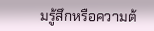มรู้สึกหรือความต้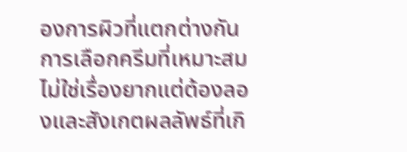องการผิวที่แตกต่างกัน การเลือกครีมที่เหมาะสมไม่ใช่เรื่องยากแต่ต้องลองและสังเกตผลลัพธ์ที่เกิ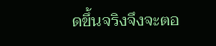ดขึ้นจริงจึงจะตอ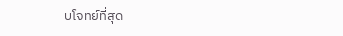บโจทย์ที่สุด